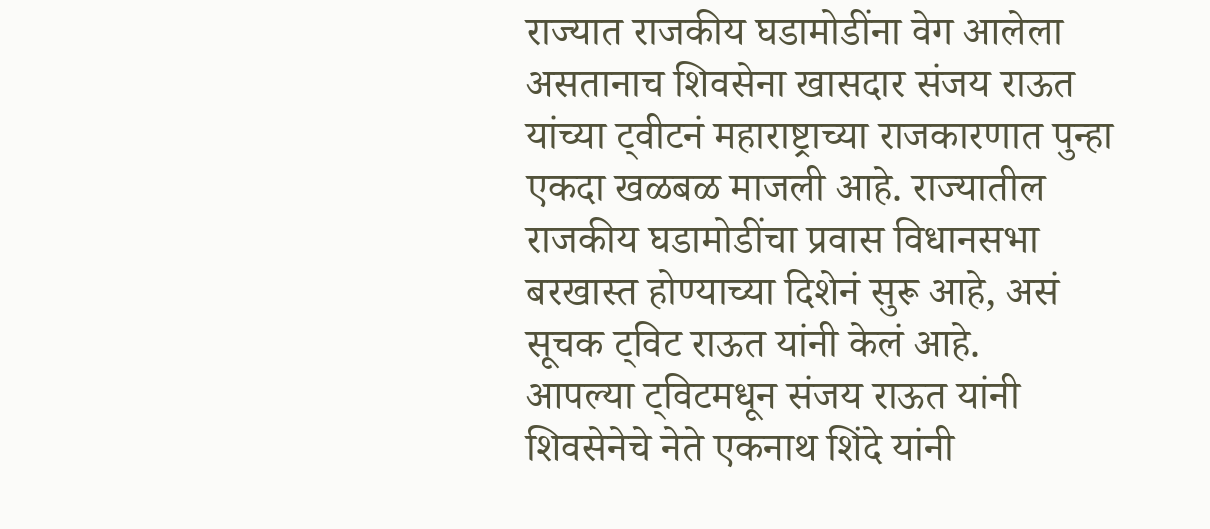राज्यात राजकीय घडामोडींना वेग आलेला असतानाच शिवसेना खासदार संजय राऊत यांच्या ट्वीटनं महाराष्ट्राच्या राजकारणात पुन्हा एकदा खळबळ माजली आहे. राज्यातील राजकीय घडामोडींचा प्रवास विधानसभा बरखास्त होण्याच्या दिशेनं सुरू आहे, असं सूचक ट्विट राऊत यांनी केलं आहे.
आपल्या ट्विटमधून संजय राऊत यांनी शिवसेनेचे नेते एकनाथ शिंदे यांनी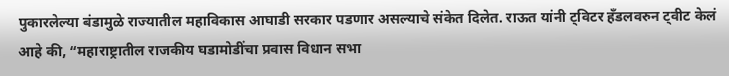पुकारलेल्या बंडामुळे राज्यातील महाविकास आघाडी सरकार पडणार असल्याचे संकेत दिलेत. राऊत यांनी ट्विटर हँडलवरुन ट्वीट केलं आहे की, “महाराष्ट्रातील राजकीय घडामोडींचा प्रवास विधान सभा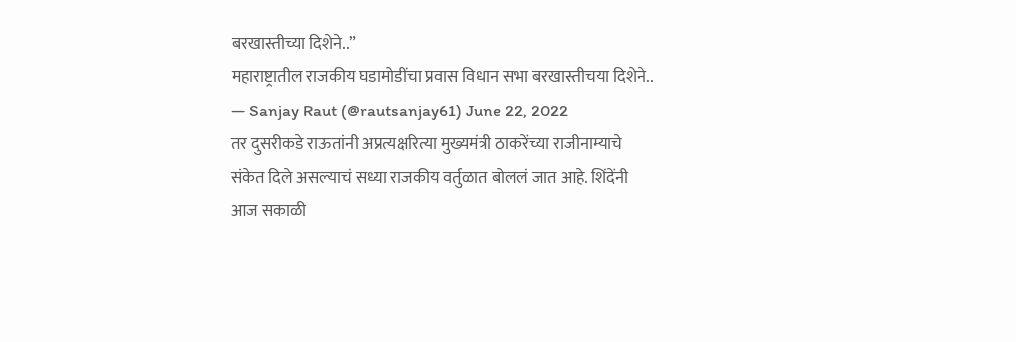बरखास्तीच्या दिशेने..”
महाराष्ट्रातील राजकीय घडामोडींचा प्रवास विधान सभा बरखास्तीचया दिशेने..
— Sanjay Raut (@rautsanjay61) June 22, 2022
तर दुसरीकडे राऊतांनी अप्रत्यक्षरित्या मुख्यमंत्री ठाकरेंच्या राजीनाम्याचे संकेत दिले असल्याचं सध्या राजकीय वर्तुळात बोललं जात आहे. शिंदेंनी आज सकाळी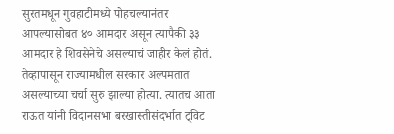सुरतमधून गुवहाटीमध्ये पोहचल्यानंतर आपल्यासोबत ४० आमदार असून त्यापैकी ३३ आमदार हे शिवसेनेचे असल्याचं जाहीर केलं होतं.
तेव्हापासून राज्यामधील सरकार अल्पमतात असल्याच्या चर्चा सुरु झाल्या होत्या. त्यातच आता राऊत यांनी विदानसभा बरखास्तीसंदर्भात ट्विट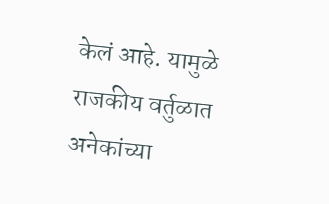केलं आहे. यामुळे राजकीय वर्तुळात अनेकांच्या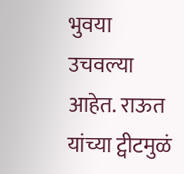भुवया उचवल्या आहेत. राऊत यांच्या ट्वीटमुळं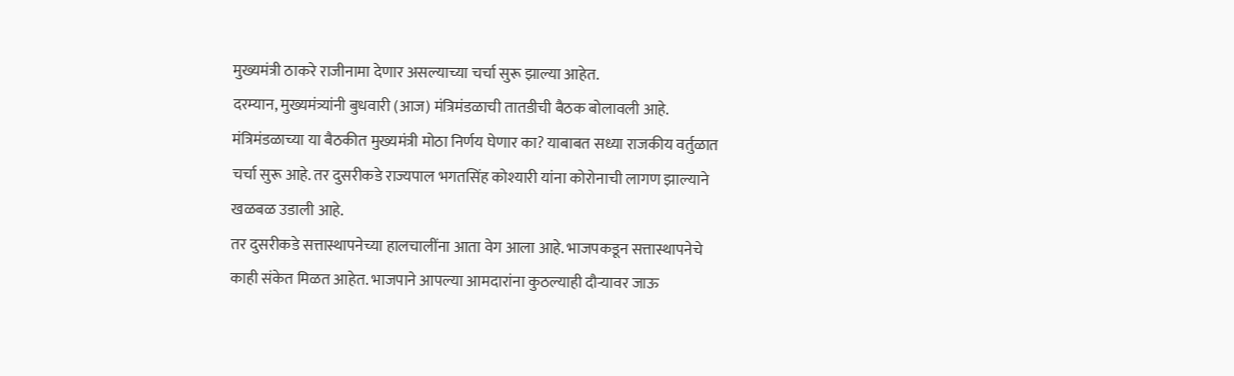मुख्यमंत्री ठाकरे राजीनामा देणार असल्याच्या चर्चा सुरू झाल्या आहेत.
दरम्यान, मुख्यमंत्र्यांनी बुधवारी (आज) मंत्रिमंडळाची तातडीची बैठक बोलावली आहे. मंत्रिमंडळाच्या या बैठकीत मुख्यमंत्री मोठा निर्णय घेणार का? याबाबत सध्या राजकीय वर्तुळात चर्चा सुरू आहे. तर दुसरीकडे राज्यपाल भगतसिंह कोश्यारी यांना कोरोनाची लागण झाल्याने खळबळ उडाली आहे.
तर दुसरीकडे सत्तास्थापनेच्या हालचालींना आता वेग आला आहे. भाजपकडून सत्तास्थापनेचे काही संकेत मिळत आहेत. भाजपाने आपल्या आमदारांना कुठल्याही दौऱ्यावर जाऊ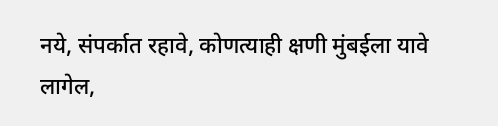नये, संपर्कात रहावे, कोणत्याही क्षणी मुंबईला यावे लागेल,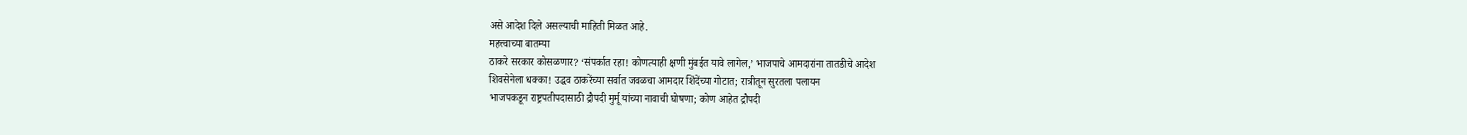असे आदेश दिले असल्याची माहिती मिळत आहे.
महत्त्वाच्या बातम्या
ठाकरे सरकार कोसळणार? ‘संपर्कात रहा! कोणत्याही क्षणी मुंबईत यावे लागेल,’ भाजपाचे आमदारांना तातडीचे आदेश
शिवसेनेला धक्का! उद्धव ठाकरेंच्या सर्वात जवळचा आमदार शिंदेंच्या गोटात; रात्रीतून सुरतला पलायन
भाजपकडून राष्ट्रपतीपदासाठी द्रौपदी मुर्मू यांच्या नावाची घोषणा; कोण आहेत द्रौपदी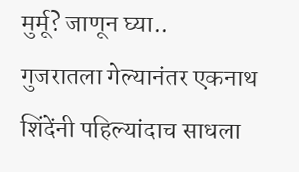मुर्मू? जाणून घ्या..
गुजरातला गेल्यानंतर एकनाथ शिंदेंनी पहिल्यांदाच साधला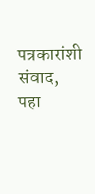पत्रकारांशी संवाद, पहा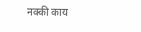नक्की काय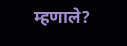म्हणाले?